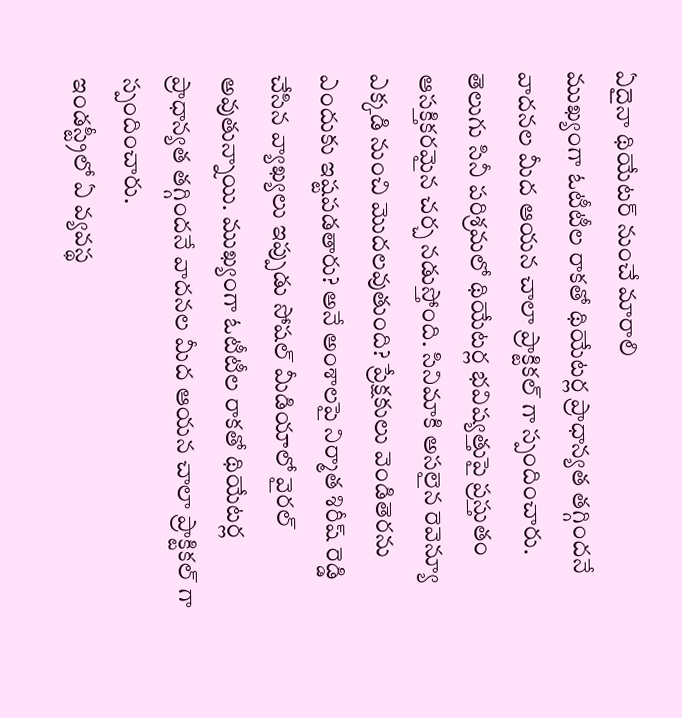ఏదైనా థియేటర్ నుంచే మారాలి
ముఖ్యంగా ఓటీటీల రాకతో థియేటర్ల ప్రాధాన్యత తగ్గిందనే వాదనల మీద ఆయన చాలా ప్రాక్టికల్ గా స్పందించారు.
తెలుగు సినీ పరిశ్రమలో థియేటర్ల భవిష్యత్తుపై ప్రస్తుతం ఆసక్తికరమైన చర్చ నడుస్తోంది. సినిమాకి అసలైన రెవెన్యూ ఎక్కడి నుంచి మొదలవుతుంది? ప్రేక్షకులు వెండితెరను ఎందుకు ఇష్టపడతారు? అనే అంశాలపై నిర్మాత శిరీష్ రెడ్డి చేసిన వ్యాఖ్యలు ఇప్పుడు సోషల్ మీడియాలో వైరల్ అవుతున్నాయి. ముఖ్యంగా ఓటీటీల రాకతో థియేటర్ల ప్రాధాన్యత తగ్గిందనే వాదనల మీద ఆయన చాలా ప్రాక్టికల్ గా స్పందించారు.
ఇండస్ట్రీలో ఏ వ్యవస్థ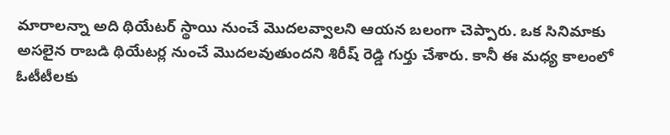మారాలన్నా అది థియేటర్ స్థాయి నుంచే మొదలవ్వాలని ఆయన బలంగా చెప్పారు. ఒక సినిమాకు అసలైన రాబడి థియేటర్ల నుంచే మొదలవుతుందని శిరీష్ రెడ్డి గుర్తు చేశారు. కానీ ఈ మధ్య కాలంలో ఓటీటీలకు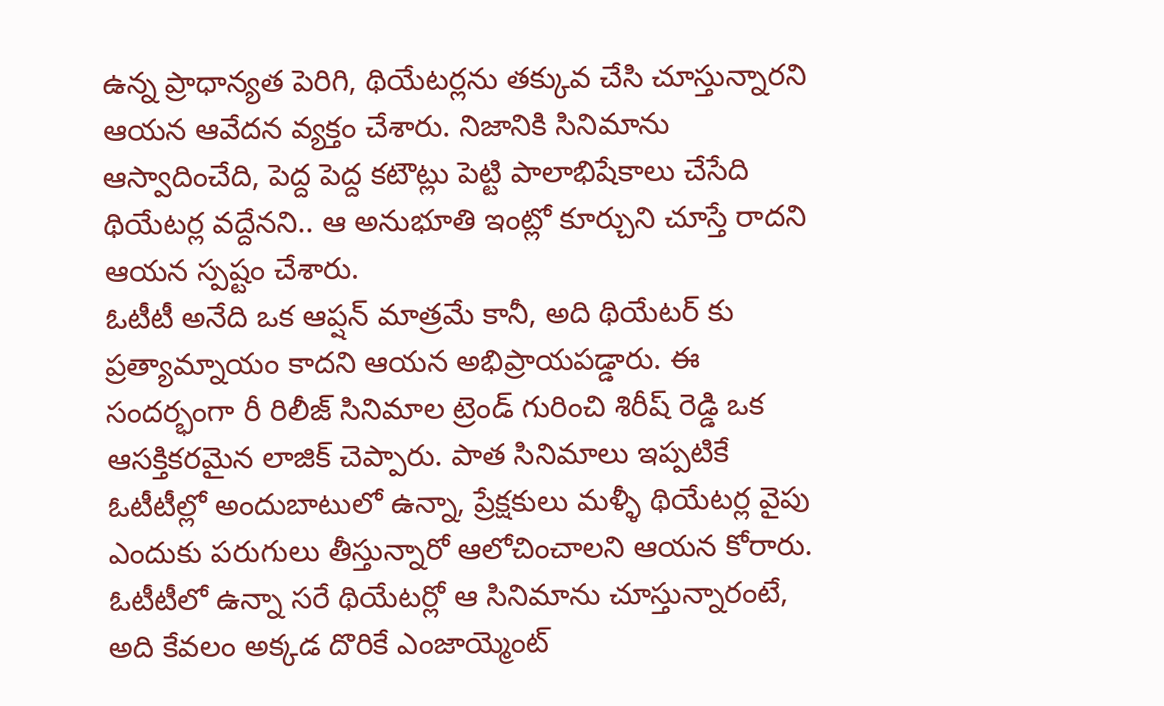ఉన్న ప్రాధాన్యత పెరిగి, థియేటర్లను తక్కువ చేసి చూస్తున్నారని ఆయన ఆవేదన వ్యక్తం చేశారు. నిజానికి సినిమాను ఆస్వాదించేది, పెద్ద పెద్ద కటౌట్లు పెట్టి పాలాభిషేకాలు చేసేది థియేటర్ల వద్దేనని.. ఆ అనుభూతి ఇంట్లో కూర్చుని చూస్తే రాదని ఆయన స్పష్టం చేశారు.
ఓటీటీ అనేది ఒక ఆప్షన్ మాత్రమే కానీ, అది థియేటర్ కు ప్రత్యామ్నాయం కాదని ఆయన అభిప్రాయపడ్డారు. ఈ సందర్భంగా రీ రిలీజ్ సినిమాల ట్రెండ్ గురించి శిరీష్ రెడ్డి ఒక ఆసక్తికరమైన లాజిక్ చెప్పారు. పాత సినిమాలు ఇప్పటికే ఓటీటీల్లో అందుబాటులో ఉన్నా, ప్రేక్షకులు మళ్ళీ థియేటర్ల వైపు ఎందుకు పరుగులు తీస్తున్నారో ఆలోచించాలని ఆయన కోరారు. ఓటీటీలో ఉన్నా సరే థియేటర్లో ఆ సినిమాను చూస్తున్నారంటే, అది కేవలం అక్కడ దొరికే ఎంజాయ్మెంట్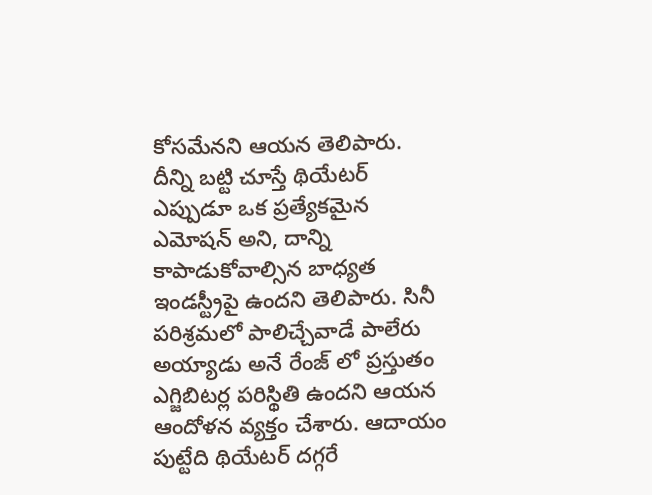కోసమేనని ఆయన తెలిపారు.
దీన్ని బట్టి చూస్తే థియేటర్ ఎప్పుడూ ఒక ప్రత్యేకమైన ఎమోషన్ అని, దాన్ని కాపాడుకోవాల్సిన బాధ్యత ఇండస్ట్రీపై ఉందని తెలిపారు. సినీ పరిశ్రమలో పాలిచ్చేవాడే పాలేరు అయ్యాడు అనే రేంజ్ లో ప్రస్తుతం ఎగ్జిబిటర్ల పరిస్థితి ఉందని ఆయన ఆందోళన వ్యక్తం చేశారు. ఆదాయం పుట్టేది థియేటర్ దగ్గరే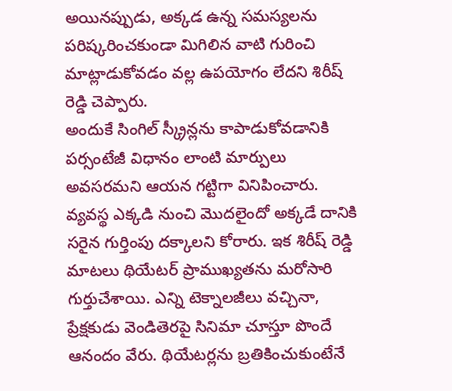అయినప్పుడు, అక్కడ ఉన్న సమస్యలను పరిష్కరించకుండా మిగిలిన వాటి గురించి మాట్లాడుకోవడం వల్ల ఉపయోగం లేదని శిరీష్ రెడ్డి చెప్పారు.
అందుకే సింగిల్ స్క్రీన్లను కాపాడుకోవడానికి పర్సంటేజీ విధానం లాంటి మార్పులు అవసరమని ఆయన గట్టిగా వినిపించారు. వ్యవస్థ ఎక్కడి నుంచి మొదలైందో అక్కడే దానికి సరైన గుర్తింపు దక్కాలని కోరారు. ఇక శిరీష్ రెడ్డి మాటలు థియేటర్ ప్రాముఖ్యతను మరోసారి గుర్తుచేశాయి. ఎన్ని టెక్నాలజీలు వచ్చినా, ప్రేక్షకుడు వెండితెరపై సినిమా చూస్తూ పొందే ఆనందం వేరు. థియేటర్లను బ్రతికించుకుంటేనే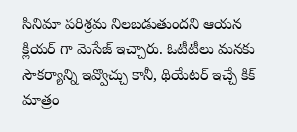సినిమా పరిశ్రమ నిలబడుతుందని ఆయన క్లియర్ గా మెసేజ్ ఇచ్చారు. ఓటీటీలు మనకు సౌకర్యాన్ని ఇవ్వొచ్చు కానీ, థియేటర్ ఇచ్చే కిక్ మాత్రం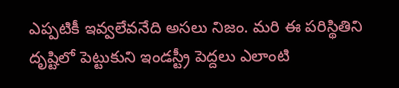ఎప్పటికీ ఇవ్వలేవనేది అసలు నిజం. మరి ఈ పరిస్థితిని దృష్టిలో పెట్టుకుని ఇండస్ట్రీ పెద్దలు ఎలాంటి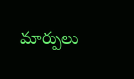మార్పులు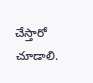చేస్తారో చూడాలి.